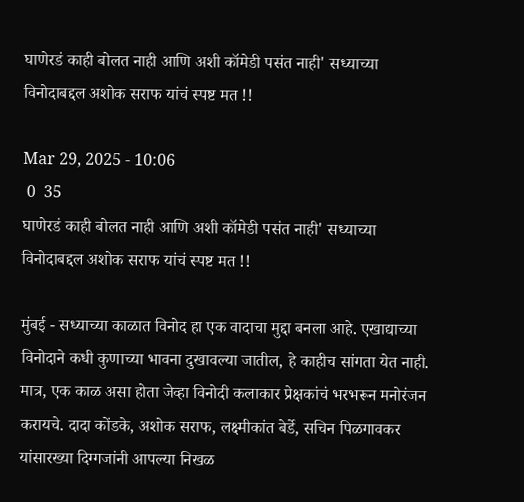घाणेरडं काही बोलत नाही आणि अशी कॉमेडी पसंत नाही' सध्याच्या विनोदाबद्दल अशोक सराफ यांचं स्पष्ट मत !!

Mar 29, 2025 - 10:06
 0  35
घाणेरडं काही बोलत नाही आणि अशी कॉमेडी पसंत नाही' सध्याच्या विनोदाबद्दल अशोक सराफ यांचं स्पष्ट मत !!

मुंबई - सध्याच्या काळात विनोद हा एक वादाचा मुद्दा बनला आहे. एखाद्याच्या विनोदाने कधी कुणाच्या भावना दुखावल्या जातील, हे काहीच सांगता येत नाही. मात्र, एक काळ असा होता जेव्हा विनोदी कलाकार प्रेक्षकांचं भरभरून मनोरंजन करायचे. दादा कोंडके, अशोक सराफ, लक्ष्मीकांत बेर्डे, सचिन पिळगावकर यांसारख्या दिग्गजांनी आपल्या निखळ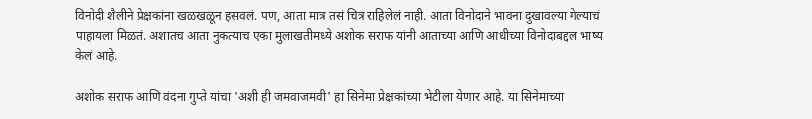विनोदी शैलीने प्रेक्षकांना खळखळून हसवलं. पण, आता मात्र तसं चित्र राहिलेलं नाही. आता विनोदाने भावना दुखावल्या गेल्याचं पाहायला मिळतं. अशातच आता नुकत्याच एका मुलाखतीमध्ये अशोक सराफ यांनी आताच्या आणि आधीच्या विनोदाबद्दल भाष्य केलं आहे.

अशोक सराफ आणि वंदना गुप्ते यांचा 'अशी ही जमवाजमवी' हा सिनेमा प्रेक्षकांच्या भेटीला येणार आहे. या सिनेमाच्या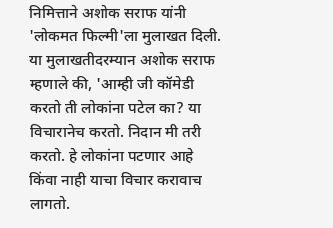निमित्ताने अशोक सराफ यांनी 'लोकमत फिल्मी'ला मुलाखत दिली. या मुलाखतीदरम्यान अशोक सराफ म्हणाले की, 'आम्ही जी कॉमेडी करतो ती लोकांना पटेल का? या विचारानेच करतो. निदान मी तरी करतो. हे लोकांना पटणार आहे किंवा नाही याचा विचार करावाच लागतो.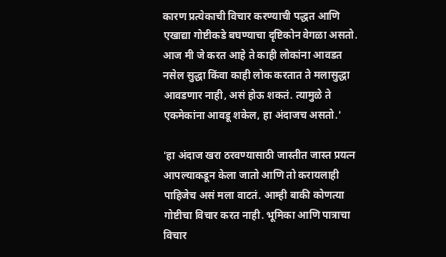कारण प्रत्येकाची विचार करण्याची पद्धत आणि एखाद्या गोष्टीकडे बघण्याचा दृष्टिकोन वेगळा असतो. आज मी जे करत आहे ते काही लोकांना आवडत नसेल सुद्धा किंवा काही लोक करतात ते मलासुद्धा आवडणार नाही, असं होऊ शकतं. त्यामुळे ते एकमेकांना आवडू शकेल, हा अंदाजच असतो.'

'हा अंदाज खरा ठरवण्यासाठी जास्तीत जास्त प्रयत्न आपल्याकडून केला जातो आणि तो करायलाही पाहिजेच असं मला वाटतं. आम्ही बाकी कोणत्या गोष्टीचा विचार करत नाही. भूमिका आणि पात्राचा विचार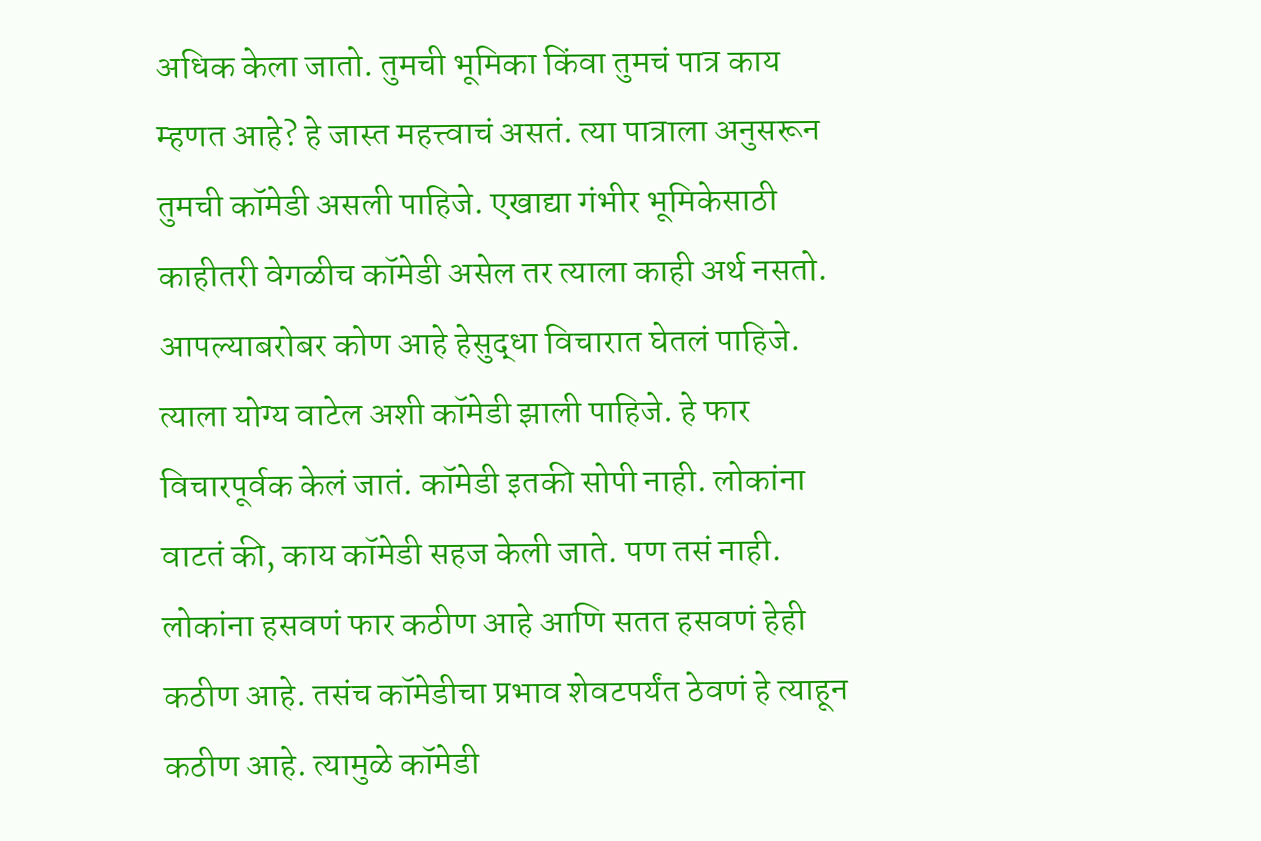अधिक केला जातो. तुमची भूमिका किंवा तुमचं पात्र काय म्हणत आहे? हे जास्त महत्त्वाचं असतं. त्या पात्राला अनुसरून तुमची कॉमेडी असली पाहिजे. एखाद्या गंभीर भूमिकेसाठी काहीतरी वेगळीच कॉमेडी असेल तर त्याला काही अर्थ नसतो. आपल्याबरोबर कोण आहे हेसुद्धा विचारात घेतलं पाहिजे. त्याला योग्य वाटेल अशी कॉमेडी झाली पाहिजे. हे फार विचारपूर्वक केलं जातं. कॉमेडी इतकी सोपी नाही. लोकांना वाटतं की, काय कॉमेडी सहज केली जाते. पण तसं नाही. लोकांना हसवणं फार कठीण आहे आणि सतत हसवणं हेही कठीण आहे. तसंच कॉमेडीचा प्रभाव शेवटपर्यंत ठेवणं हे त्याहून कठीण आहे. त्यामुळे कॉमेडी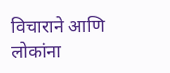विचाराने आणि लोकांना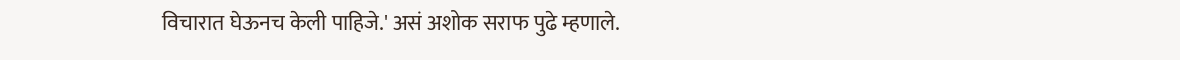विचारात घेऊनच केली पाहिजे.' असं अशोक सराफ पुढे म्हणाले.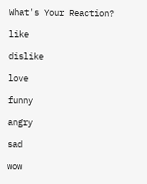What's Your Reaction?

like

dislike

love

funny

angry

sad

wow